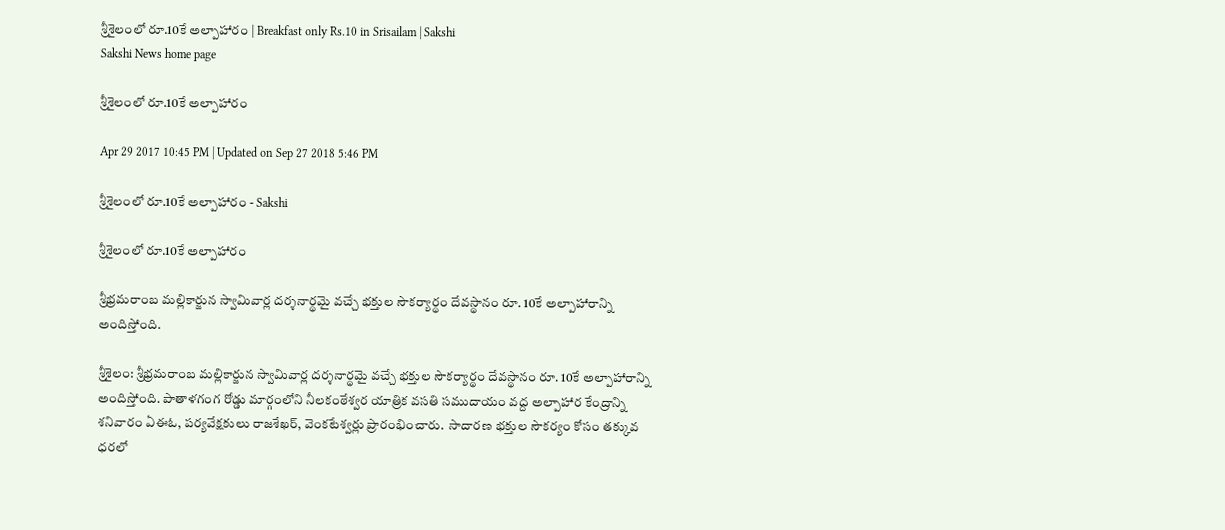శ్రీశైలంలో రూ.10కే అల్పాహారం | Breakfast only Rs.10 in Srisailam | Sakshi
Sakshi News home page

శ్రీశైలంలో రూ.10కే అల్పాహారం

Apr 29 2017 10:45 PM | Updated on Sep 27 2018 5:46 PM

శ్రీశైలంలో రూ.10కే అల్పాహారం - Sakshi

శ్రీశైలంలో రూ.10కే అల్పాహారం

శ్రీభ్రమరాంబ మల్లికార్జున స్వామివార్ల దర్శనార్థమై వచ్చే భక్తుల సౌకర్యార్థం దేవస్థానం రూ. 10కే అల్పాహారాన్ని అందిస్తోంది.

శ్రీశైలం: శ్రీభ్రమరాంబ మల్లికార్జున స్వామివార్ల దర్శనార్థమై వచ్చే భక్తుల సౌకర్యార్థం దేవస్థానం రూ. 10కే అల్పాహారాన్ని అందిస్తోంది. పాతాళగంగ రోడ్డు మార్గంలోని నీలకంఠేశ్వర యాత్రిక వసతి సముదాయం వద్ద అల్పాహార కేంద్రాన్ని శనివారం ఏఈఓ, పర్యవేక్షకులు రాజశేఖర్, వెంకటేశ్వర్లు ప్రారంభించారు.  సాదారణ భక్తుల సౌకర్యం కోసం తక్కువ ధరలో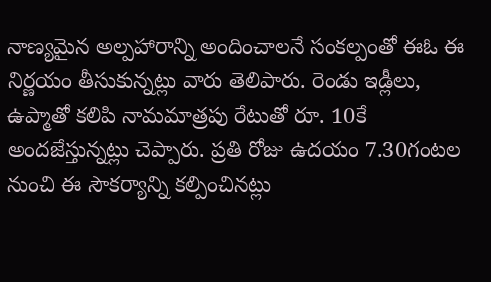నాణ్యమైన అల్పహారాన్ని అందించాలనే సంకల్పంతో ఈఓ ఈ నిర్ణయం తీసుకున్నట్లు వారు తెలిపారు. రెండు ఇడ్లీలు, ఉప్మాతో కలిపి నామమాత్రపు రేటుతో రూ. 10కే అందజేస్తున్నట్లు చెప్పారు. ప్రతి రోజు ఉదయం 7.30గంటల నుంచి ఈ సౌకర్యాన్ని కల్పించినట్లు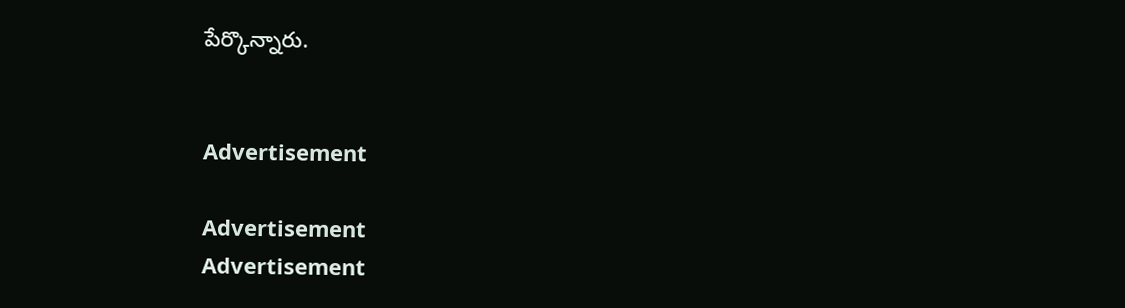పేర్కొన్నారు.


Advertisement

Advertisement
Advertisement